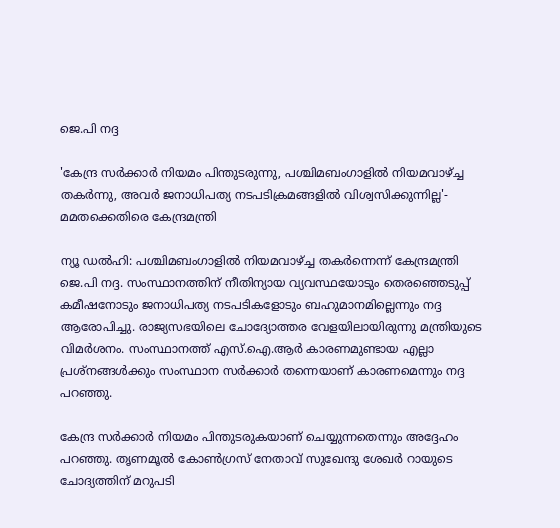ജെ.പി നദ്ദ

'കേന്ദ്ര സർക്കാർ നിയമം പിന്തുടരുന്നു, പശ്ചിമബംഗാളിൽ നിയമവാഴ്ച്ച തകർന്നു, അവർ ജനാധിപത്യ നടപടിക്രമങ്ങളിൽ വിശ്വസിക്കുന്നില്ല'- മമതക്കെതിരെ കേന്ദ്രമന്ത്രി

ന്യൂ ഡൽഹി: പശ്ചിമബംഗാളിൽ നിയമവാഴ്ച്ച തകർന്നെന്ന് കേന്ദ്രമന്ത്രി ജെ.പി നദ്ദ. സംസ്ഥാനത്തിന് നീതിന്യായ വ്യവസ്ഥയോടും തെരഞ്ഞെടുപ്പ് കമീഷനോടും ജനാധിപത്യ നടപടികളോടും ബഹുമാനമില്ലെന്നും നദ്ദ ആരോപിച്ചു. രാജ്യസഭയിലെ ചോദ്യോത്തര വേളയിലായിരുന്നു മന്ത്രിയുടെ വിമർശനം. സംസ്ഥാനത്ത് എസ്.ഐ.ആർ കാരണമുണ്ടായ എല്ലാ പ്രശ്നങ്ങൾക്കും സംസ്ഥാന സർക്കാർ തന്നെയാണ് കാരണമെന്നും നദ്ദ പറഞ്ഞു.

കേന്ദ്ര സർക്കാർ നിയമം പിന്തുടരുകയാണ് ചെയ്യുന്നതെന്നും അദ്ദേഹം പറഞ്ഞു. തൃണമൂൽ കോൺഗ്രസ് നേതാവ് സുഖേന്ദു ശേഖർ റായുടെ ചോദ്യത്തിന് മറുപടി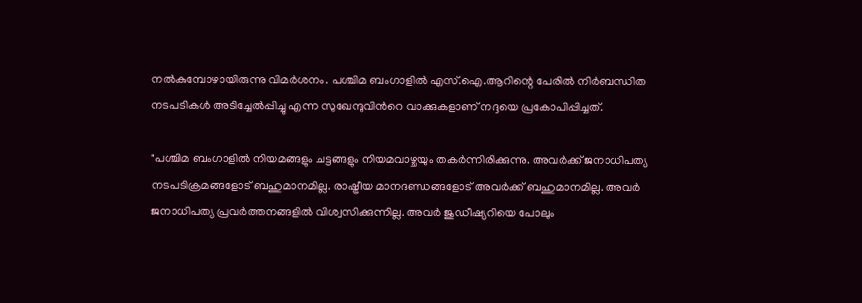നൽകുമ്പോഴായിരുന്നു വിമർശനം. പശ്ചിമ ബംഗാളിൽ എസ്‌.ഐ.ആറിന്റെ പേരിൽ നിർബന്ധിത നടപടികൾ അടിച്ചേൽപ്പിച്ചു എന്ന സുഖേന്ദുവിന്‍റെ വാക്കുകളാണ് നദ്ദയെ പ്രകോപിപ്പിച്ചത്.

"പശ്ചിമ ബംഗാളിൽ നിയമങ്ങളും ചട്ടങ്ങളും നിയമവാഴ്ചയും തകർന്നിരിക്കുന്നു. അവർക്ക് ജനാധിപത്യ നടപടിക്രമങ്ങളോട് ബഹുമാനമില്ല. രാഷ്ട്രീയ മാനദണ്ഡങ്ങളോട് അവർക്ക് ബഹുമാനമില്ല. അവർ ജനാധിപത്യ പ്രവർത്തനങ്ങളിൽ വിശ്വസിക്കുന്നില്ല. അവർ ജുഡീഷ്യറിയെ പോലും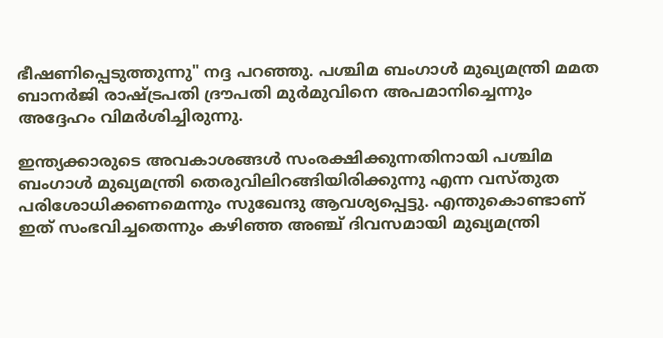ഭീഷണിപ്പെടുത്തുന്നു" നദ്ദ പറഞ്ഞു. പശ്ചിമ ബംഗാൾ മുഖ്യമന്ത്രി മമത ബാനർജി രാഷ്ട്രപതി ദ്രൗപതി മുർമുവിനെ അപമാനിച്ചെന്നും അദ്ദേഹം വിമർശിച്ചിരുന്നു.

ഇന്ത്യക്കാരുടെ അവകാശങ്ങൾ സംരക്ഷിക്കുന്നതിനായി പശ്ചിമ ബംഗാൾ മുഖ്യമന്ത്രി തെരുവിലിറങ്ങിയിരിക്കുന്നു എന്ന വസ്തുത പരിശോധിക്കണമെന്നും സുഖേന്ദു ആവശ്യപ്പെട്ടു. എന്തുകൊണ്ടാണ് ഇത് സംഭവിച്ചതെന്നും കഴിഞ്ഞ അഞ്ച് ദിവസമായി മുഖ്യമന്ത്രി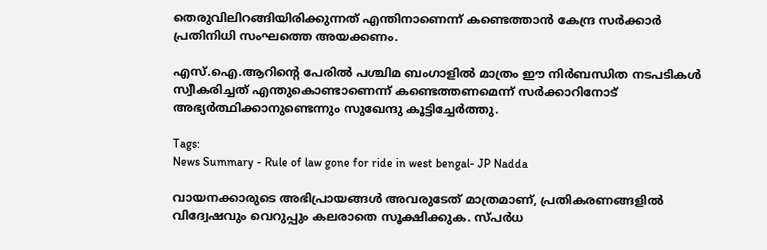തെരുവിലിറങ്ങിയിരിക്കുന്നത് എന്തിനാണെന്ന് കണ്ടെത്താൻ കേന്ദ്ര സർക്കാർ പ്രതിനിധി സംഘത്തെ അയക്കണം.

എസ്‌.ഐ.ആറിന്റെ പേരിൽ പശ്ചിമ ബംഗാളിൽ മാത്രം ഈ നിർബന്ധിത നടപടികൾ സ്വീകരിച്ചത് എന്തുകൊണ്ടാണെന്ന് കണ്ടെത്തണമെന്ന് സർക്കാറിനോട് അഭ്യർത്ഥിക്കാനുണ്ടെന്നും സുഖേന്ദു കൂട്ടിച്ചേർത്തു.

Tags:
News Summary - Rule of law gone for ride in west bengal- JP Nadda

വായനക്കാരുടെ അഭിപ്രായങ്ങള്‍ അവരുടേത് മാത്രമാണ്, പ്രതികരണങ്ങളിൽ വിദ്വേഷവും വെറുപ്പും കലരാതെ സൂക്ഷിക്കുക. സ്പർധ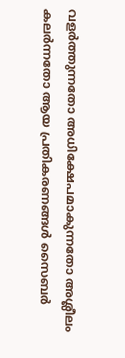വളർത്തുന്നതോ അധിക്ഷേപമാകുന്നതോ അശ്ലീലം കലർന്നതോ ആയ പ്രതികരണങ്ങൾ സൈബർ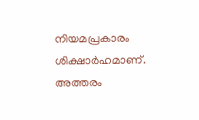നിയമപ്രകാരം ശിക്ഷാർഹമാണ്. അത്തരം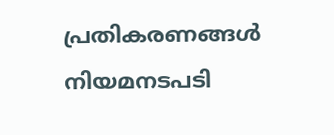പ്രതികരണങ്ങൾ നിയമനടപടി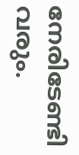നേരിടേണ്ടി വരും.